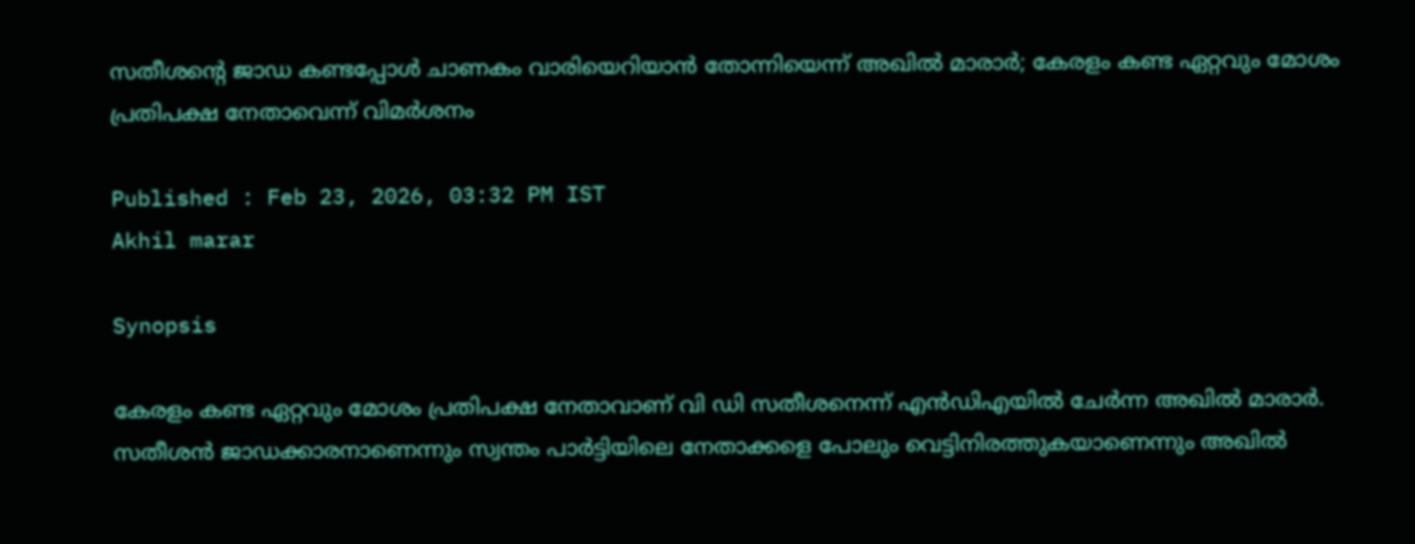സതീശന്‍റെ ജാഡ കണ്ടപ്പോൾ ചാണകം വാരിയെറിയാൻ തോന്നിയെന്ന് അഖിൽ മാരാർ; കേരളം കണ്ട ഏറ്റവും മോശം പ്രതിപക്ഷ നേതാവെന്ന് വിമർശനം

Published : Feb 23, 2026, 03:32 PM IST
Akhil marar

Synopsis

കേരളം കണ്ട ഏറ്റവും മോശം പ്രതിപക്ഷ നേതാവാണ് വി ഡി സതീശനെന്ന് എൻഡിഎയിൽ ചേർന്ന അഖിൽ മാരാർ. സതീശൻ ജാഡക്കാരനാണെന്നും സ്വന്തം പാർട്ടിയിലെ നേതാക്കളെ പോലും വെട്ടിനിരത്തുകയാണെന്നും അഖിൽ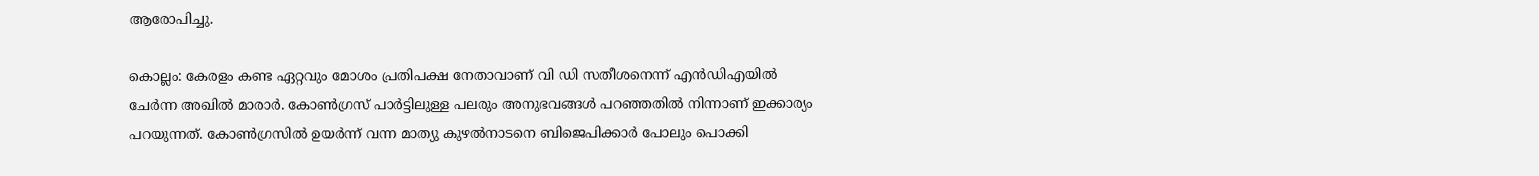ആരോപിച്ചു.

കൊല്ലം: കേരളം കണ്ട ഏറ്റവും മോശം പ്രതിപക്ഷ നേതാവാണ് വി ഡി സതീശനെന്ന് എൻഡിഎയിൽ ചേര്‍ന്ന അഖിൽ മാരാർ. കോണ്‍ഗ്രസ് പാര്‍ട്ടിലുള്ള പലരും അനുഭവങ്ങൾ പറഞ്ഞതിൽ നിന്നാണ് ഇക്കാര്യം പറയുന്നത്. കോണ്‍ഗ്രസിൽ ഉയർന്ന് വന്ന മാത്യു കുഴൽനാടനെ ബിജെപിക്കാര്‍ പോലും പൊക്കി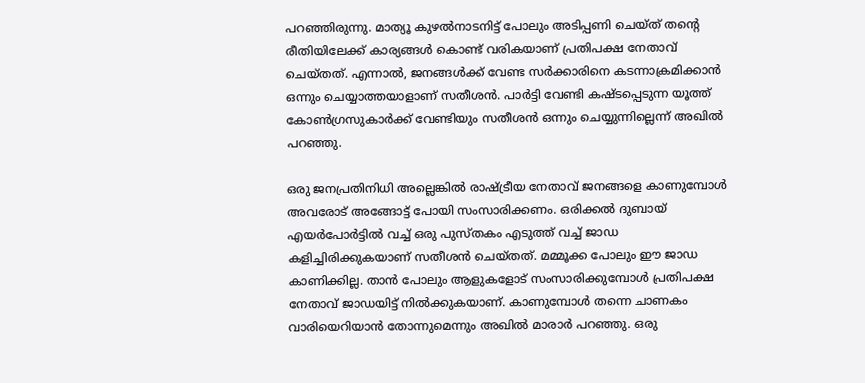പറഞ്ഞിരുന്നു. മാത്യൂ കുഴൽനാടനിട്ട് പോലും അടിപ്പണി ചെയ്ത് തന്‍റെ രീതിയിലേക്ക് കാര്യങ്ങൾ കൊണ്ട് വരികയാണ് പ്രതിപക്ഷ നേതാവ് ചെയ്തത്. എന്നാല്‍, ജനങ്ങൾക്ക് വേണ്ട സർക്കാരിനെ കടന്നാക്രമിക്കാൻ ഒന്നും ചെയ്യാത്തയാളാണ് സതീശൻ. പാര്‍ട്ടി വേണ്ടി കഷ്ടപ്പെടുന്ന യൂത്ത് കോൺഗ്രസുകാര്‍ക്ക് വേണ്ടിയും സതീശൻ ഒന്നും ചെയ്യുന്നില്ലെന്ന് അഖിൽ പറഞ്ഞു.

ഒരു ജനപ്രതിനിധി അല്ലെങ്കിൽ രാഷ്ട്രീയ നേതാവ് ജനങ്ങളെ കാണുമ്പോൾ അവരോട് അങ്ങോട്ട് പോയി സംസാരിക്കണം. ഒരിക്കൽ ദുബായ് എയര്‍പോര്‍ട്ടിൽ വച്ച് ഒരു പുസ്തകം എടുത്ത് വച്ച് ജാഡ കളിച്ചിരിക്കുകയാണ് സതീശൻ ചെയ്തത്. മമ്മൂക്ക പോലും ഈ ജാഡ കാണിക്കില്ല. താൻ പോലും ആളുകളോട് സംസാരിക്കുമ്പോൾ പ്രതിപക്ഷ നേതാവ് ജാഡയിട്ട് നിൽക്കുകയാണ്. കാണുമ്പോൾ തന്നെ ചാണകം വാരിയെറിയാൻ തോന്നുമെന്നും അഖിൽ മാരാർ പറഞ്ഞു. ഒരു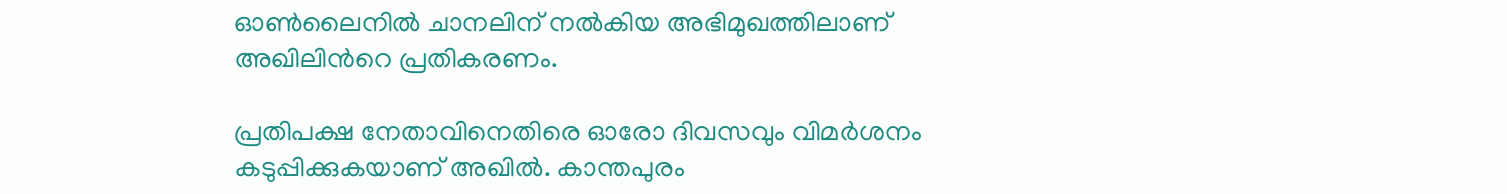ഓണ്‍ലൈനിൽ ചാനലിന് നൽകിയ അഭിമുഖത്തിലാണ് അഖിലിന്‍റെ പ്രതികരണം.

പ്രതിപക്ഷ നേതാവിനെതിരെ ഓരോ ദിവസവും വിമർശനം കടുപ്പിക്കുകയാണ് അഖിൽ. കാന്തപുരം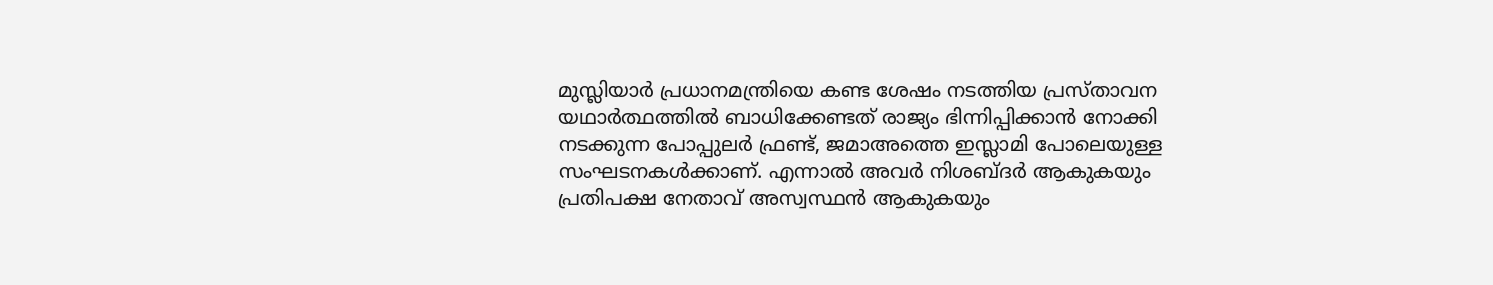മുസ്ലിയാർ പ്രധാനമന്ത്രിയെ കണ്ട ശേഷം നടത്തിയ പ്രസ്താവന യഥാർത്ഥത്തിൽ ബാധിക്കേണ്ടത് രാജ്യം ഭിന്നിപ്പിക്കാൻ നോക്കി നടക്കുന്ന പോപ്പുലർ ഫ്രണ്ട്, ജമാഅത്തെ ഇസ്ലാമി പോലെയുള്ള സംഘടനകൾക്കാണ്. എന്നാൽ അവർ നിശബ്‍ദർ ആകുകയും പ്രതിപക്ഷ നേതാവ് അസ്വസ്ഥൻ ആകുകയും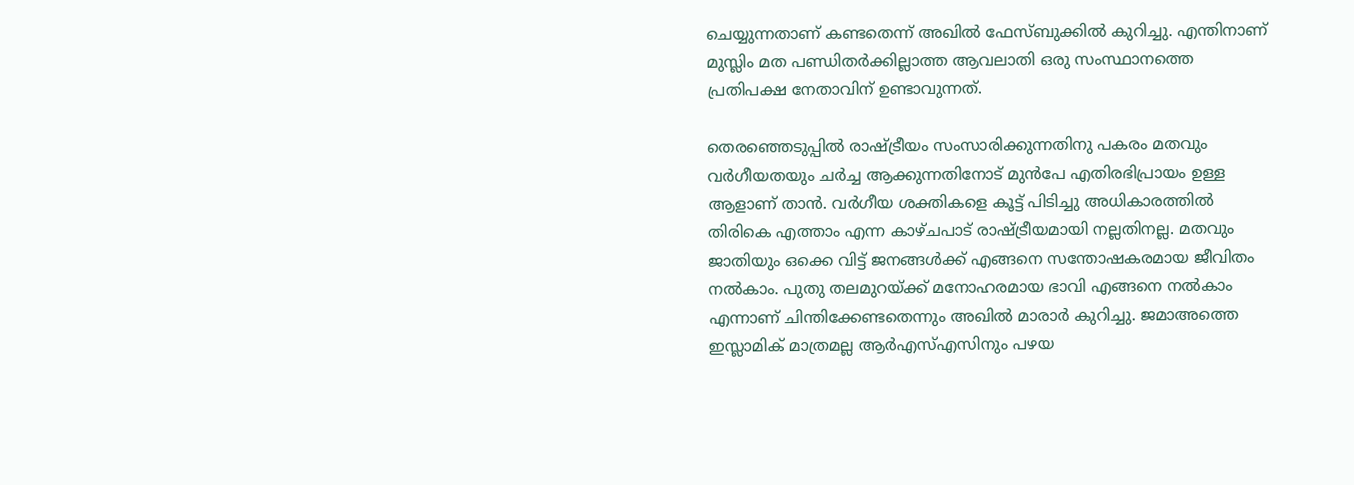ചെയ്യുന്നതാണ് കണ്ടതെന്ന് അഖിൽ ഫേസ്ബുക്കിൽ കുറിച്ചു. എന്തിനാണ് മുസ്ലിം മത പണ്ഡിതർക്കില്ലാത്ത ആവലാതി ഒരു സംസ്ഥാനത്തെ പ്രതിപക്ഷ നേതാവിന് ഉണ്ടാവുന്നത്.

തെരഞ്ഞെടുപ്പിൽ രാഷ്ട്രീയം സംസാരിക്കുന്നതിനു പകരം മതവും വർഗീയതയും ചർച്ച ആക്കുന്നതിനോട് മുൻപേ എതിരഭിപ്രായം ഉള്ള ആളാണ് താൻ. വർഗീയ ശക്തികളെ കൂട്ട് പിടിച്ചു അധികാരത്തിൽ തിരികെ എത്താം എന്ന കാഴ്ചപാട് രാഷ്ട്രീയമായി നല്ലതിനല്ല. മതവും ജാതിയും ഒക്കെ വിട്ട് ജനങ്ങൾക്ക് എങ്ങനെ സന്തോഷകരമായ ജീവിതം നൽകാം. പുതു തലമുറയ്ക്ക് മനോഹരമായ ഭാവി എങ്ങനെ നൽകാം എന്നാണ് ചിന്തിക്കേണ്ടതെന്നും അഖിൽ മാരാർ കുറിച്ചു. ജമാഅത്തെ ഇസ്ലാമിക് മാത്രമല്ല ആര്‍എസ്എസിനും പഴയ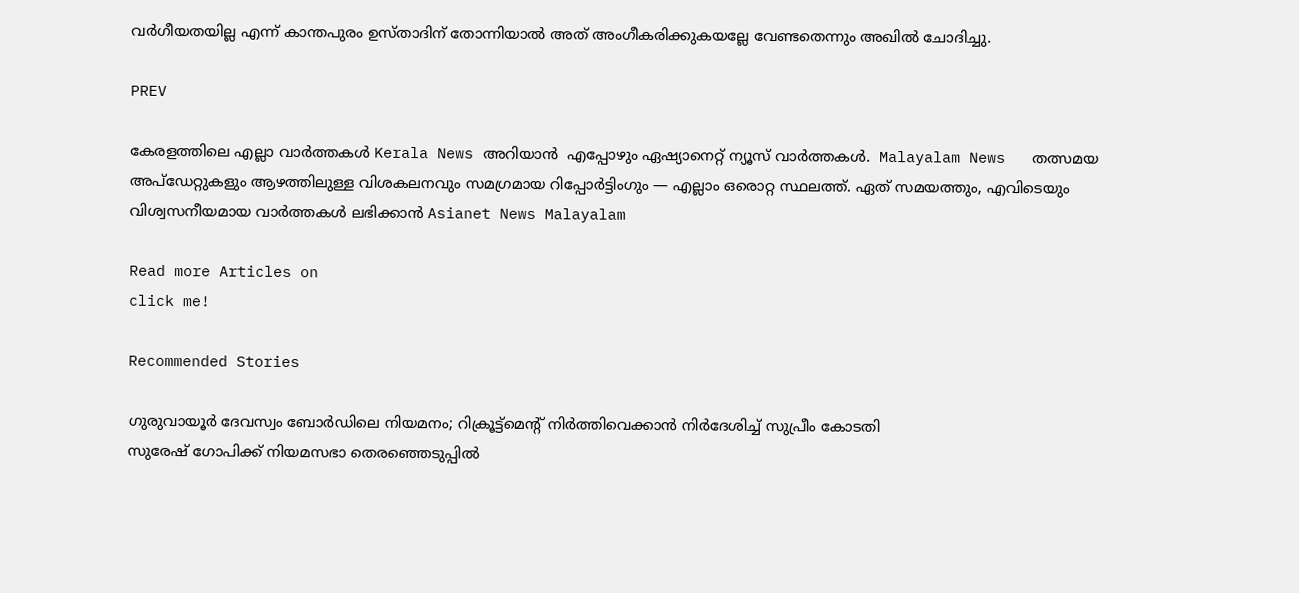വർഗീയതയില്ല എന്ന് കാന്തപുരം ഉസ്താദിന് തോന്നിയാൽ അത്‌ അംഗീകരിക്കുകയല്ലേ വേണ്ടതെന്നും അഖിൽ ചോദിച്ചു.

PREV

കേരളത്തിലെ എല്ലാ വാർത്തകൾ Kerala News അറിയാൻ  എപ്പോഴും ഏഷ്യാനെറ്റ് ന്യൂസ് വാർത്തകൾ.  Malayalam News   തത്സമയ അപ്‌ഡേറ്റുകളും ആഴത്തിലുള്ള വിശകലനവും സമഗ്രമായ റിപ്പോർട്ടിംഗും — എല്ലാം ഒരൊറ്റ സ്ഥലത്ത്. ഏത് സമയത്തും, എവിടെയും വിശ്വസനീയമായ വാർത്തകൾ ലഭിക്കാൻ Asianet News Malayalam

Read more Articles on
click me!

Recommended Stories

ഗുരുവായൂര്‍ ദേവസ്വം ബോര്‍ഡിലെ നിയമനം; റിക്രൂട്ട്മെന്‍റ് നിര്‍ത്തിവെക്കാൻ നിര്‍ദേശിച്ച് സുപ്രീം കോടതി
സുരേഷ് ഗോപിക്ക് നിയമസഭാ തെരഞ്ഞെടുപ്പിൽ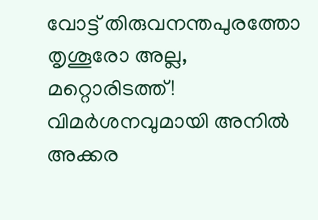വോട്ട് തിരുവനന്തപുരത്തോ തൃശൂരോ അല്ല, മറ്റൊരിടത്ത്! വിമർശനവുമായി അനിൽ അക്കര